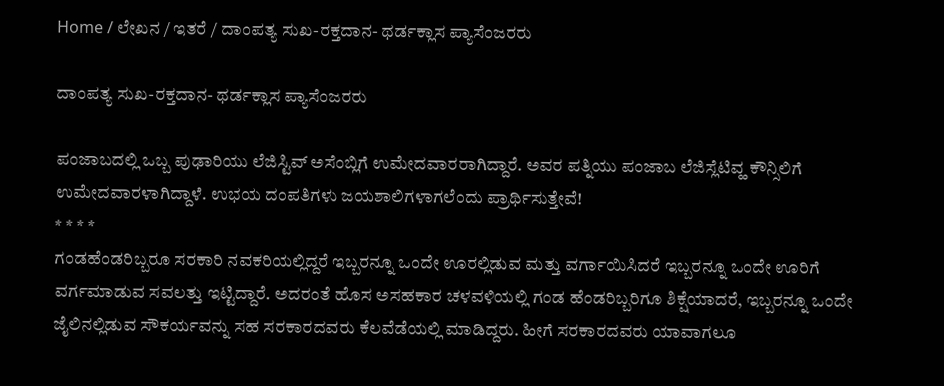Home / ಲೇಖನ / ಇತರೆ / ದಾಂಪತ್ಯ ಸುಖ-ರಕ್ತದಾನ- ಥರ್ಡಕ್ಲಾಸ ಪ್ಯಾಸೆಂಜರರು

ದಾಂಪತ್ಯ ಸುಖ-ರಕ್ತದಾನ- ಥರ್ಡಕ್ಲಾಸ ಪ್ಯಾಸೆಂಜರರು

ಪಂಜಾಬದಲ್ಲಿ ಒಬ್ಬ ಪುಢಾರಿಯು ಲೆಜಿಸ್ಟಿವ್ ಅಸೆಂಬ್ಲಿಗೆ ಉಮೇದವಾರರಾಗಿದ್ದಾರೆ. ಅವರ ಪತ್ನಿಯು ಪಂಜಾಬ ಲೆಜಿಸ್ಲೆಟಿವ್ಹ ಕೌನ್ಸಿಲಿಗೆ ಉಮೇದವಾರಳಾಗಿದ್ದಾಳೆ. ಉಭಯ ದಂಪತಿಗಳು ಜಯಶಾಲಿಗಳಾಗಲೆಂದು ಪ್ರಾರ್ಥಿಸುತ್ತೇವೆ!
* * * *
ಗಂಡಹೆಂಡರಿಬ್ಬರೂ ಸರಕಾರಿ ನವಕರಿಯಲ್ಲಿದ್ದರೆ ಇಬ್ಬರನ್ನೂ ಒಂದೇ ಊರಲ್ಲಿಡುವ ಮತ್ತು ವರ್ಗಾಯಿಸಿದರೆ ಇಬ್ಬರನ್ನೂ ಒಂದೇ ಊರಿಗೆ ವರ್ಗಮಾಡುವ ಸವಲತ್ತು ಇಟ್ಟಿದ್ದಾರೆ. ಅದರಂತೆ ಹೊಸ ಅಸಹಕಾರ ಚಳವಳಿಯಲ್ಲಿ ಗಂಡ ಹೆಂಡರಿಬ್ಬರಿಗೂ ಶಿಕ್ಷೆಯಾದರೆ, ಇಬ್ಬರನ್ನೂ ಒಂದೇ ಜೈಲಿನಲ್ಲಿಡುವ ಸೌಕರ್ಯವನ್ನು ಸಹ ಸರಕಾರದವರು ಕೆಲವೆಡೆಯಲ್ಲಿ ಮಾಡಿದ್ದರು. ಹೀಗೆ ಸರಕಾರದವರು ಯಾವಾಗಲೂ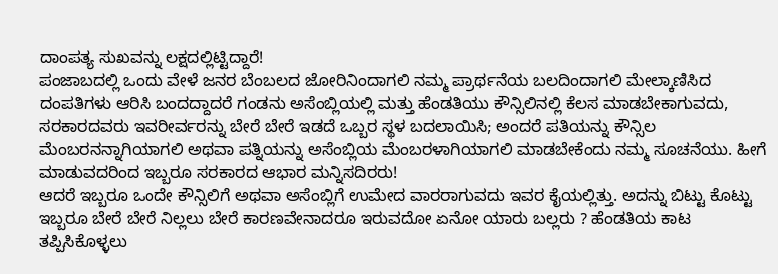ದಾಂಪತ್ಯ ಸುಖವನ್ನು ಲಕ್ಷದಲ್ಲಿಟ್ಟಿದ್ದಾರೆ!
ಪಂಜಾಬದಲ್ಲಿ ಒಂದು ವೇಳೆ ಜನರ ಬೆಂಬಲದ ಜೋರಿನಿಂದಾಗಲಿ ನಮ್ಮ ಪ್ರಾರ್ಥನೆಯ ಬಲದಿಂದಾಗಲಿ ಮೇಲ್ಕಾಣಿಸಿದ ದಂಪತಿಗಳು ಆರಿಸಿ ಬಂದದ್ದಾದರೆ ಗಂಡನು ಅಸೆಂಬ್ಲಿಯಲ್ಲಿ ಮತ್ತು ಹೆಂಡತಿಯು ಕೌನ್ಸಿಲಿನಲ್ಲಿ ಕೆಲಸ ಮಾಡಬೇಕಾಗುವದು, ಸರಕಾರದವರು ಇವರೀರ್ವರನ್ನು ಬೇರೆ ಬೇರೆ ಇಡದೆ ಒಬ್ಬರ ಸ್ಥಳ ಬದಲಾಯಿಸಿ; ಅಂದರೆ ಪತಿಯನ್ನು ಕೌನ್ಸಿಲ ಮೆಂಬರನನ್ನಾಗಿಯಾಗಲಿ ಅಥವಾ ಪತ್ನಿಯನ್ನು ಅಸೆಂಬ್ಲಿಯ ಮೆಂಬರಳಾಗಿಯಾಗಲಿ ಮಾಡಬೇಕೆಂದು ನಮ್ಮ ಸೂಚನೆಯು. ಹೀಗೆ ಮಾಡುವದರಿಂದ ಇಬ್ಬರೂ ಸರಕಾರದ ಆಭಾರ ಮನ್ನಿಸದಿರರು!
ಆದರೆ ಇಬ್ಬರೂ ಒಂದೇ ಕೌನ್ಸಿಲಿಗೆ ಅಥವಾ ಅಸೆಂಬ್ಲಿಗೆ ಉಮೇದ ವಾರರಾಗುವದು ಇವರ ಕೈಯಲ್ಲಿತ್ತು. ಅದನ್ನು ಬಿಟ್ಟು ಕೊಟ್ಟು ಇಬ್ಬರೂ ಬೇರೆ ಬೇರೆ ನಿಲ್ಲಲು ಬೇರೆ ಕಾರಣವೇನಾದರೂ ಇರುವದೋ ಏನೋ ಯಾರು ಬಲ್ಲರು ? ಹೆಂಡತಿಯ ಕಾಟ ತಪ್ಪಿಸಿಕೊಳ್ಳಲು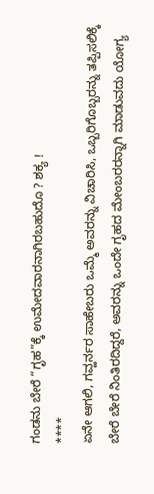ಗಂಡನು ಬೇರೆ “ಗೃಹ”ಕ್ಕೆ ಉಮೇದವಾರನಾಗಿರಬಹುದೊ ? ಶಕ್ಯ !
****
ಏನೇ ಆಗಲಿ, ಗವ್ಹರ್ನರ ಸಾಹೇಬರು ಒಮ್ಮೆ ಅವರನ್ನು ವಿಚಾರಿಸಿ, ಒಬ್ಬರಿಗೊಬ್ಬರನ್ನು ತಪ್ಪಿಸಲಿಕ್ಕೆ ಬೇರೆ ಬೇರೆ ನಿಂತಿರದಿದ್ದರೆ, ಅವರನ್ನು ಒಂದೇ ಗೃಹದ ಮೇಂಬರರನ್ನಾಗಿ ಮಾಡುವದು ಯೋಗ್ಯ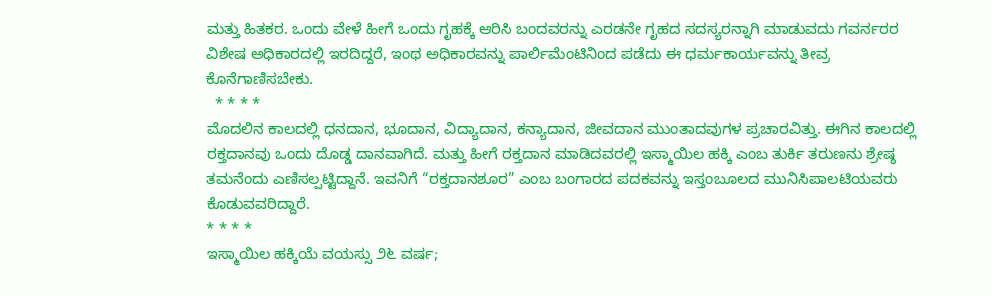ಮತ್ತು ಹಿತಕರ. ಒಂದು ವೇಳೆ ಹೀಗೆ ಒಂದು ಗೃಹಕ್ಕೆ ಆರಿಸಿ ಬಂದವರನ್ನು ಎರಡನೇ ಗೃಹದ ಸದಸ್ಯರನ್ನಾಗಿ ಮಾಡುವದು ಗವರ್ನರರ ವಿಶೇಷ ಅಧಿಕಾರದಲ್ಲಿ ಇರದಿದ್ದರೆ, ಇಂಥ ಅಧಿಕಾರವನ್ನು ಪಾರ್ಲಿಮೆಂಟಿನಿಂದ ಪಡೆದು ಈ ಧರ್ಮಕಾರ್ಯವನ್ನು ತೀವ್ರ ಕೊನೆಗಾಣಿಸಬೇಕು.
  * * * *
ಮೊದಲಿನ ಕಾಲದಲ್ಲಿ ಧನದಾನ, ಭೂದಾನ, ವಿದ್ಯಾದಾನ, ಕನ್ಯಾದಾನ, ಜೀವದಾನ ಮುಂತಾದವುಗಳ ಪ್ರಚಾರವಿತ್ತು. ಈಗಿನ ಕಾಲದಲ್ಲಿ ರಕ್ತದಾನವು ಒಂದು ದೊಡ್ಡ ದಾನವಾಗಿದೆ. ಮತ್ತು ಹೀಗೆ ರಕ್ತದಾನ ಮಾಡಿದವರಲ್ಲಿ ಇಸ್ಮಾಯಿಲ ಹಕ್ಕಿ ಎಂಬ ತುರ್ಕಿ ತರುಣನು ಶ್ರೇಷ್ಠ ತಮನೆಂದು ಎಣಿಸಲ್ಪಟ್ಟಿದ್ದಾನೆ. ಇವನಿಗೆ “ರಕ್ತದಾನಶೂರ” ಎಂಬ ಬಂಗಾರದ ಪದಕವನ್ನು ಇಸ್ತಂಬೂಲದ ಮುನಿಸಿಪಾಲಟಿಯವರು ಕೊಡುವವರಿದ್ದಾರೆ.
* * * *
ಇಸ್ಮಾಯಿಲ ಹಕ್ಕಿಯೆ ವಯಸ್ಸು ೨೬ ವರ್ಷ;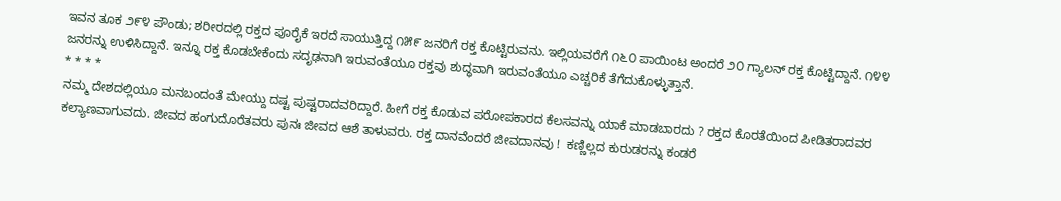ಇವನ ತೂಕ ೨೯೪ ಪೌಂಡು; ಶರೀರದಲ್ಲಿ ರಕ್ತದ ಪೂರೈಕೆ ಇರದೆ ಸಾಯುತ್ತಿದ್ದ ೧೫೯ ಜನರಿಗೆ ರಕ್ತ ಕೊಟ್ಟಿರುವನು. ಇಲ್ಲಿಯವರೆಗೆ ೧೬೦ ಪಾಯಿಂಟ ಅಂದರೆ ೨೦ ಗ್ಯಾಲನ್ ರಕ್ತ ಕೊಟ್ಟಿದ್ದಾನೆ. ೧೪೪ ಜನರನ್ನು ಉಳಿಸಿದ್ದಾನೆ. ಇನ್ನೂ ರಕ್ತ ಕೊಡಬೇಕೆಂದು ಸದೃಢನಾಗಿ ಇರುವಂತೆಯೂ ರಕ್ತವು ಶುದ್ಧವಾಗಿ ಇರುವಂತೆಯೂ ಎಚ್ಚರಿಕೆ ತೆಗೆದುಕೊಳ್ಳುತ್ತಾನೆ.
* * * *
ನಮ್ಮ ದೇಶದಲ್ಲಿಯೂ ಮನಬಂದಂತೆ ಮೇಯ್ದು ದಷ್ಟ ಪುಷ್ಟರಾದವರಿದ್ದಾರೆ. ಹೀಗೆ ರಕ್ತ ಕೊಡುವ ಪರೋಪಕಾರದ ಕೆಲಸವನ್ನು ಯಾಕೆ ಮಾಡಬಾರದು ? ರಕ್ತದ ಕೊರತೆಯಿಂದ ಪೀಡಿತರಾದವರ ಕಲ್ಯಾಣವಾಗುವದು. ಜೀವದ ಹಂಗುದೊರೆತವರು ಪುನಃ ಜೀವದ ಆಶೆ ತಾಳುವರು. ರಕ್ತ ದಾನವೆಂದರೆ ಜೀವದಾನವು !  ಕಣ್ಣಿಲ್ಲದ ಕುರುಡರನ್ನು ಕಂಡರೆ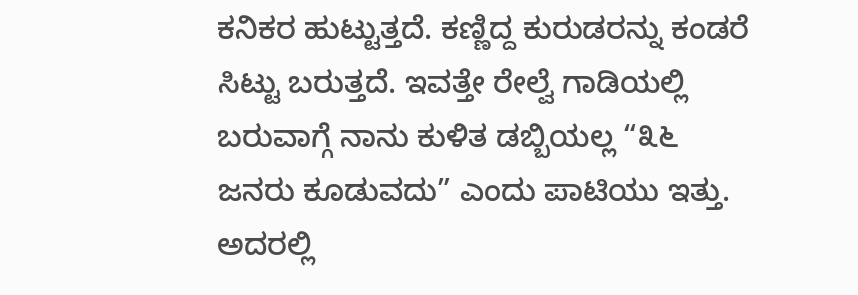ಕನಿಕರ ಹುಟ್ಟುತ್ತದೆ. ಕಣ್ಣಿದ್ದ ಕುರುಡರನ್ನು ಕಂಡರೆ ಸಿಟ್ಟು ಬರುತ್ತದೆ. ಇವತ್ತೇ ರೇಲ್ವೆ ಗಾಡಿಯಲ್ಲಿ ಬರುವಾಗ್ಗೆ ನಾನು ಕುಳಿತ ಡಬ್ಬಿಯಲ್ಲ “೩೬ ಜನರು ಕೂಡುವದು” ಎಂದು ಪಾಟಿಯು ಇತ್ತು. ಅದರಲ್ಲಿ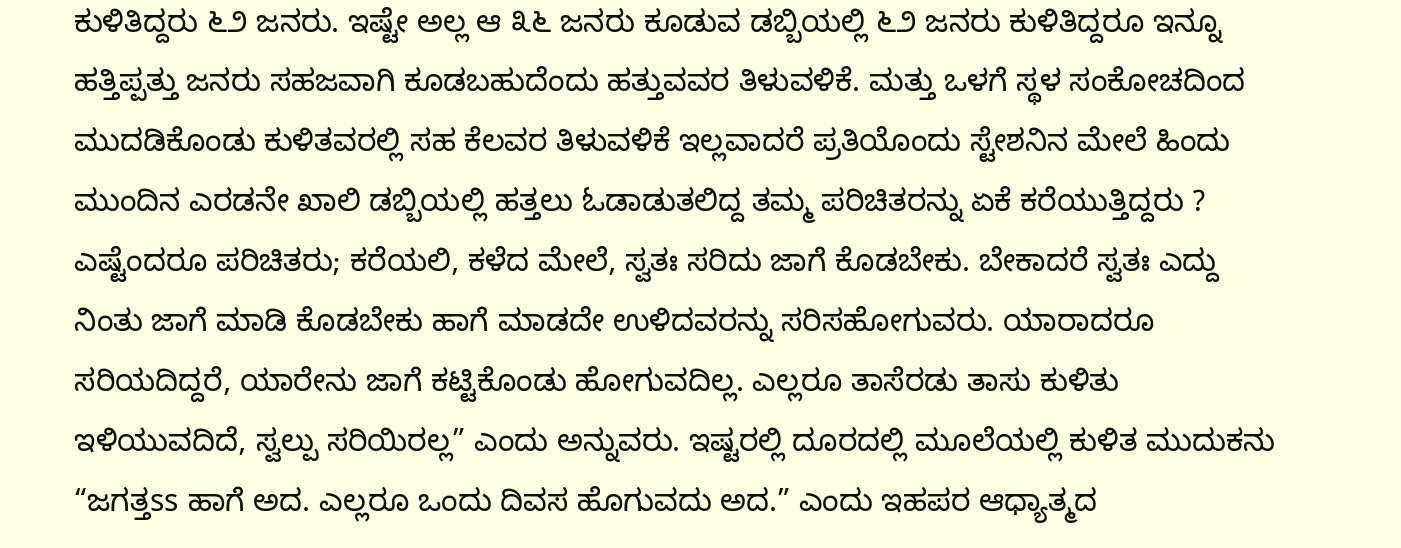ಕುಳಿತಿದ್ದರು ೬೨ ಜನರು. ಇಷ್ಟೇ ಅಲ್ಲ ಆ ೩೬ ಜನರು ಕೂಡುವ ಡಬ್ಬಿಯಲ್ಲಿ ೬೨ ಜನರು ಕುಳಿತಿದ್ದರೂ ಇನ್ನೂ ಹತ್ತಿಪ್ಪತ್ತು ಜನರು ಸಹಜವಾಗಿ ಕೂಡಬಹುದೆಂದು ಹತ್ತುವವರ ತಿಳುವಳಿಕೆ. ಮತ್ತು ಒಳಗೆ ಸ್ಥಳ ಸಂಕೋಚದಿಂದ ಮುದಡಿಕೊಂಡು ಕುಳಿತವರಲ್ಲಿ ಸಹ ಕೆಲವರ ತಿಳುವಳಿಕೆ ಇಲ್ಲವಾದರೆ ಪ್ರತಿಯೊಂದು ಸ್ಟೇಶನಿನ ಮೇಲೆ ಹಿಂದು ಮುಂದಿನ ಎರಡನೇ ಖಾಲಿ ಡಬ್ಬಿಯಲ್ಲಿ ಹತ್ತಲು ಓಡಾಡುತಲಿದ್ದ ತಮ್ಮ ಪರಿಚಿತರನ್ನು ಏಕೆ ಕರೆಯುತ್ತಿದ್ದರು ?
ಎಷ್ಟೆಂದರೂ ಪರಿಚಿತರು; ಕರೆಯಲಿ, ಕಳೆದ ಮೇಲೆ, ಸ್ವತಃ ಸರಿದು ಜಾಗೆ ಕೊಡಬೇಕು. ಬೇಕಾದರೆ ಸ್ವತಃ ಎದ್ದು ನಿಂತು ಜಾಗೆ ಮಾಡಿ ಕೊಡಬೇಕು ಹಾಗೆ ಮಾಡದೇ ಉಳಿದವರನ್ನು ಸರಿಸಹೋಗುವರು. ಯಾರಾದರೂ ಸರಿಯದಿದ್ದರೆ, ಯಾರೇನು ಜಾಗೆ ಕಟ್ಟಿಕೊಂಡು ಹೋಗುವದಿಲ್ಲ. ಎಲ್ಲರೂ ತಾಸೆರಡು ತಾಸು ಕುಳಿತು ಇಳಿಯುವದಿದೆ, ಸ್ವಲ್ಪು ಸರಿಯಿರಲ್ಲ” ಎಂದು ಅನ್ನುವರು. ಇಷ್ಟರಲ್ಲಿ ದೂರದಲ್ಲಿ ಮೂಲೆಯಲ್ಲಿ ಕುಳಿತ ಮುದುಕನು “ಜಗತ್ತss ಹಾಗೆ ಅದ. ಎಲ್ಲರೂ ಒಂದು ದಿವಸ ಹೊಗುವದು ಅದ.” ಎಂದು ಇಹಪರ ಆಧ್ಯಾತ್ಮದ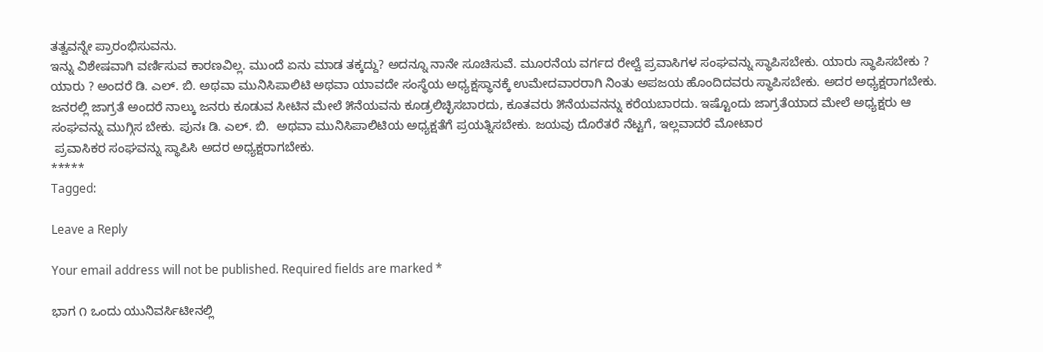ತತ್ವವನ್ನೇ ಪ್ರಾರಂಭಿಸುವನು.
ಇನ್ನು ವಿಶೇಷವಾಗಿ ವರ್ಣಿಸುವ ಕಾರಣವಿಲ್ಲ. ಮುಂದೆ ಏನು ಮಾಡ ತಕ್ಕದ್ದು? ಅದನ್ನೂ ನಾನೇ ಸೂಚಿಸುವೆ. ಮೂರನೆಯ ವರ್ಗದ ರೇಲ್ವೆ ಪ್ರವಾಸಿಗಳ ಸಂಘವನ್ನು ಸ್ಥಾಪಿಸಬೇಕು. ಯಾರು ಸ್ಥಾಪಿಸಬೇಕು ? ಯಾರು ? ಅಂದರೆ ಡಿ. ಎಲ್. ಬಿ. ಅಥವಾ ಮುನಿಸಿಪಾಲಿಟಿ ಅಥವಾ ಯಾವದೇ ಸಂಸ್ಥೆಯ ಅಧ್ಯಕ್ಷಸ್ಥಾನಕ್ಕೆ ಉಮೇದವಾರರಾಗಿ ನಿಂತು ಅಪಜಯ ಹೊಂದಿದವರು ಸ್ಥಾಪಿಸಬೇಕು. ಅದರ ಅಧ್ಯಕ್ಷರಾಗಬೇಕು. ಜನರಲ್ಲಿ ಜಾಗ್ರತೆ ಅಂದರೆ ನಾಲ್ಕು ಜನರು ಕೂಡುವ ಸೀಟಿನ ಮೇಲೆ ೫ನೆಯವನು ಕೂಡ್ರಲಿಚ್ಛಿಸಬಾರದು, ಕೂತವರು ೫ನೆಯವನನ್ನು ಕರೆಯಬಾರದು. ಇಷ್ಟೊಂದು ಜಾಗ್ರತೆಯಾದ ಮೇಲೆ ಅಧ್ಯಕ್ಷರು ಆ ಸಂಘವನ್ನು ಮುಗ್ಗಿಸ ಬೇಕು. ಪುನಃ ಡಿ. ಎಲ್. ಬಿ.  ಅಥವಾ ಮುನಿಸಿಪಾಲಿಟಿಯ ಅಧ್ಯಕ್ಷತೆಗೆ ಪ್ರಯತ್ನಿಸಬೇಕು. ಜಯವು ದೊರೆತರೆ ನೆಟ್ಟಗೆ, ಇಲ್ಲವಾದರೆ ಮೋಟಾರ
 ಪ್ರವಾಸಿಕರ ಸಂಘವನ್ನು ಸ್ಥಾಪಿಸಿ ಅದರ ಅಧ್ಯಕ್ಷರಾಗಬೇಕು.
*****
Tagged:

Leave a Reply

Your email address will not be published. Required fields are marked *

ಭಾಗ ೧ ಒಂದು ಯುನಿವರ್ಸಿಟೀನಲ್ಲಿ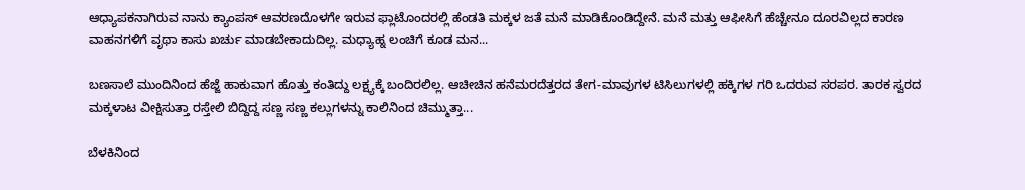ಆಧ್ಯಾಪಕನಾಗಿರುವ ನಾನು ಕ್ಯಾಂಪಸ್ ಆವರಣದೊಳಗೇ ಇರುವ ಫ್ಲಾಟೊಂದರಲ್ಲಿ ಹೆಂಡತಿ ಮಕ್ಕಳ ಜತೆ ಮನೆ ಮಾಡಿಕೊಂಡಿದ್ದೇನೆ. ಮನೆ ಮತ್ತು ಆಫೀಸಿಗೆ ಹೆಚ್ಚೇನೂ ದೂರವಿಲ್ಲದ ಕಾರಣ ವಾಹನಗಳಿಗೆ ವೃಥಾ ಕಾಸು ಖರ್ಚು ಮಾಡಬೇಕಾದುದಿಲ್ಲ. ಮಧ್ಯಾಹ್ನ ಲಂಚಿಗೆ ಕೂಡ ಮನ...

ಬಣಸಾಲೆ ಮುಂದಿನಿಂದ ಹೆಜ್ಜೆ ಹಾಕುವಾಗ ಹೊತ್ತು ಕಂತಿದ್ದು ಲಕ್ಷ್ಯಕ್ಕೆ ಬಂದಿರಲಿಲ್ಲ. ಆಚೀಚಿನ ಹನೆಮರದೆತ್ತರದ ತೇಗ-ಮಾವುಗಳ ಟಿಸಿಲುಗಳಲ್ಲಿ ಹಕ್ಕಿಗಳ ಗರಿ ಒದರುವ ಸರಪರ. ತಾರಕ ಸ್ವರದ ಮಕ್ಕಳಾಟ ವೀಕ್ಷಿಸುತ್ತಾ ರಸ್ತೇಲಿ ಬಿದ್ದಿದ್ದ ಸಣ್ಣ ಸಣ್ಣ ಕಲ್ಲುಗಳನ್ನು ಕಾಲಿನಿಂದ ಚಿಮ್ಮುತ್ತಾ...

ಬೆಳಕಿನಿಂದ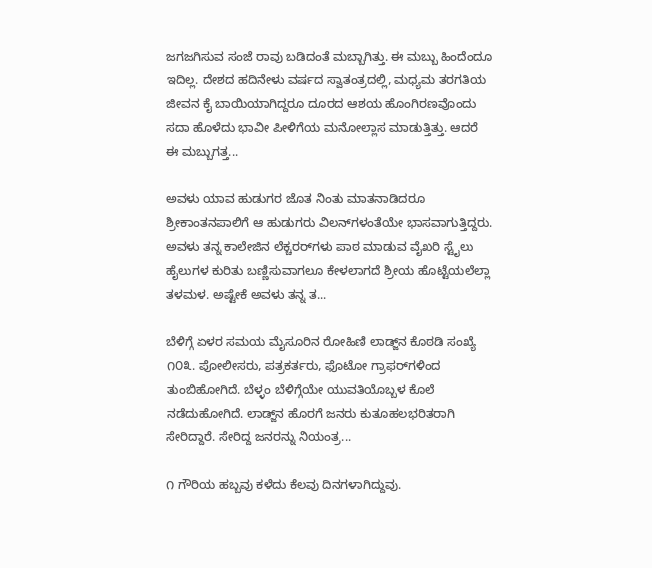ಜಗಜಗಿಸುವ ಸಂಜೆ ರಾವು ಬಡಿದಂತೆ ಮಬ್ಬಾಗಿತ್ತು. ಈ ಮಬ್ಬು ಹಿಂದೆಂದೂ ಇದಿಲ್ಲ. ದೇಶದ ಹದಿನೇಳು ವರ್ಷದ ಸ್ವಾತಂತ್ರದಲ್ಲಿ, ಮಧ್ಯಮ ತರಗತಿಯ ಜೀವನ ಕೈ ಬಾಯಿಯಾಗಿದ್ದರೂ ದೂರದ ಆಶಯ ಹೊಂಗಿರಣವೊಂದು ಸದಾ ಹೊಳೆದು ಭಾವೀ ಪೀಳಿಗೆಯ ಮನೋಲ್ಲಾಸ ಮಾಡುತ್ತಿತ್ತು. ಆದರೆ ಈ ಮಬ್ಬುಗತ್ತ...

ಅವಳು ಯಾವ ಹುಡುಗರ ಜೊತ ನಿಂತು ಮಾತನಾಡಿದರೂ ಶ್ರೀಕಾಂತನಪಾಲಿಗೆ ಆ ಹುಡುಗರು ವಿಲನ್‌ಗಳಂತೆಯೇ ಭಾಸವಾಗುತ್ತಿದ್ದರು. ಅವಳು ತನ್ನ ಕಾಲೇಜಿನ ಲೆಕ್ಚರರ್‌ಗಳು ಪಾಠ ಮಾಡುವ ವೈಖರಿ ಸ್ಟೈಲು ಹೈಲುಗಳ ಕುರಿತು ಬಣ್ಣಿಸುವಾಗಲೂ ಕೇಳಲಾಗದೆ ಶ್ರೀಯ ಹೊಟ್ಟೆಯಲೆಲ್ಲಾ ತಳಮಳ. ಅಷ್ಟೇಕೆ ಅವಳು ತನ್ನ ತ...

ಬೆಳಿಗ್ಗೆ ಏಳರ ಸಮಯ ಮೈಸೂರಿನ ರೋಹಿಣಿ ಲಾಡ್ಜ್‌ನ ಕೊಠಡಿ ಸಂಖ್ಯೆ ೧೦೩. ಪೋಲೀಸರು, ಪತ್ರಕರ್ತರು, ಫೊಟೋ ಗ್ರಾಫರ್‌ಗಳಿಂದ ತುಂಬಿಹೋಗಿದೆ. ಬೆಳ್ಳಂ ಬೆಳಿಗ್ಗೆಯೇ ಯುವತಿಯೊಬ್ಬಳ ಕೊಲೆ ನಡೆದುಹೋಗಿದೆ. ಲಾಡ್ಜ್‌ನ ಹೊರಗೆ ಜನರು ಕುತೂಹಲಭರಿತರಾಗಿ ಸೇರಿದ್ದಾರೆ. ಸೇರಿದ್ದ ಜನರನ್ನು ನಿಯಂತ್ರ...

೧ ಗೌರಿಯ ಹಬ್ಬವು ಕಳೆದು ಕೆಲವು ದಿನಗಳಾಗಿದ್ದುವು.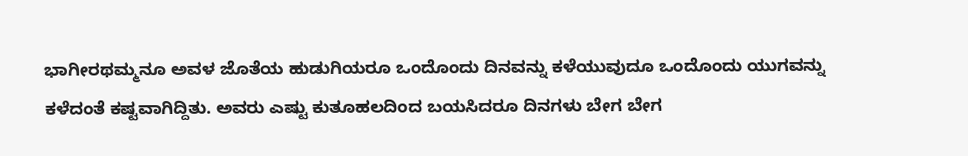ಭಾಗೀರಥಮ್ಮನೂ ಅವಳ ಜೊತೆಯ ಹುಡುಗಿಯರೂ ಒಂದೊಂದು ದಿನವನ್ನು ಕಳೆಯುವುದೂ ಒಂದೊಂದು ಯುಗವನ್ನು ಕಳೆದಂತೆ ಕಷ್ಟವಾಗಿದ್ದಿತು. ಅವರು ಎಷ್ಟು ಕುತೂಹಲದಿಂದ ಬಯಸಿದರೂ ದಿನಗಳು ಬೇಗ ಬೇಗ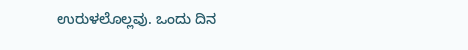ಉರುಳಲೊಲ್ಲವು. ಒಂದು ದಿನ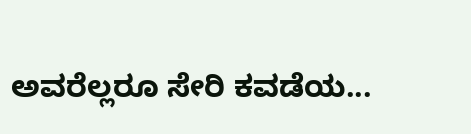ಅವರೆಲ್ಲರೂ ಸೇರಿ ಕವಡೆಯ...